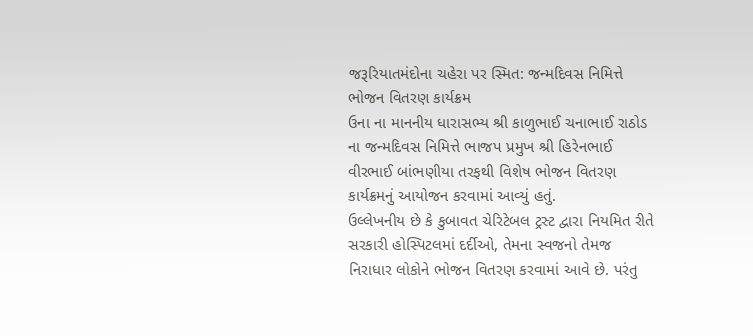જરૂરિયાતમંદોના ચહેરા પર સ્મિત: જન્મદિવસ નિમિત્તે ભોજન વિતરણ કાર્યક્રમ
ઉના ના માનનીય ધારાસભ્ય શ્રી કાળુભાઈ ચનાભાઈ રાઠોડ ના જન્મદિવસ નિમિત્તે ભાજપ પ્રમુખ શ્રી હિરેનભાઈ વીરભાઈ બાંભણીયા તરફથી વિશેષ ભોજન વિતરણ કાર્યક્રમનું આયોજન કરવામાં આવ્યું હતું.
ઉલ્લેખનીય છે કે કુબાવત ચેરિટેબલ ટ્રસ્ટ દ્વારા નિયમિત રીતે સરકારી હોસ્પિટલમાં દર્દીઓ, તેમના સ્વજનો તેમજ નિરાધાર લોકોને ભોજન વિતરણ કરવામાં આવે છે. પરંતુ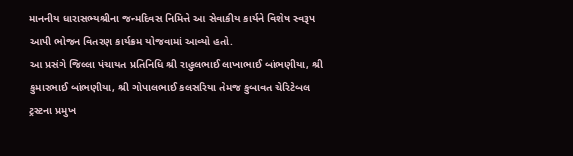માનનીય ધારાસભ્યશ્રીના જન્મદિવસ નિમિત્તે આ સેવાકીય કાર્યને વિશેષ સ્વરૂપ આપી ભોજન વિતરણ કાર્યક્રમ યોજવામાં આવ્યો હતો.
આ પ્રસંગે જિલ્લા પંચાયત પ્રતિનિધિ શ્રી રાહુલભાઈ લાખાભાઈ બાંભણીયા, શ્રી કુમારભાઈ બાંભણીયા, શ્રી ગોપાલભાઈ કલસરિયા તેમજ કુબાવત ચેરિટેબલ ટ્રસ્ટના પ્રમુખ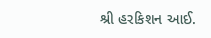શ્રી હરકિશન આઈ.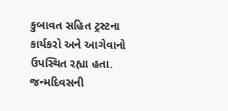કુબાવત સહિત ટ્રસ્ટના કાર્યકરો અને આગેવાનો ઉપસ્થિત રહ્યા હતા.
જન્મદિવસની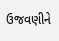ઉજવણીને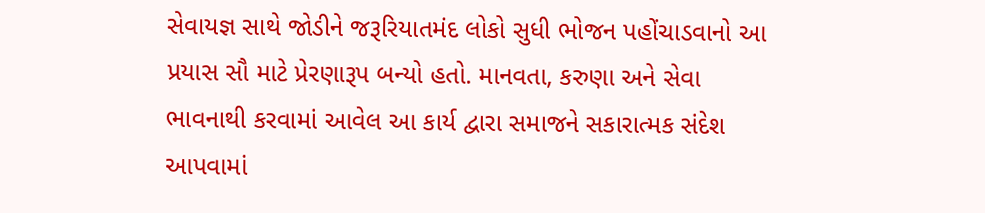સેવાયજ્ઞ સાથે જોડીને જરૂરિયાતમંદ લોકો સુધી ભોજન પહોંચાડવાનો આ પ્રયાસ સૌ માટે પ્રેરણારૂપ બન્યો હતો. માનવતા, કરુણા અને સેવા ભાવનાથી કરવામાં આવેલ આ કાર્ય દ્વારા સમાજને સકારાત્મક સંદેશ આપવામાં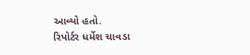આવ્યો હતો.
રિપોર્ટર ધર્મેશ ચાવડા